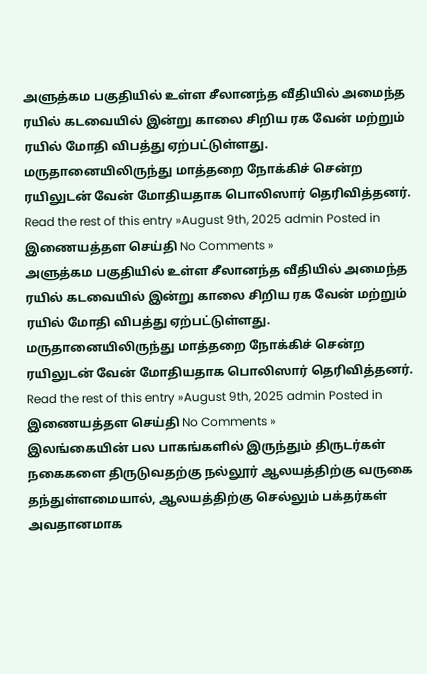அளுத்கம பகுதியில் உள்ள சீலானந்த வீதியில் அமைந்த ரயில் கடவையில் இன்று காலை சிறிய ரக வேன் மற்றும் ரயில் மோதி விபத்து ஏற்பட்டுள்ளது. மருதானையிலிருந்து மாத்தறை நோக்கிச் சென்ற ரயிலுடன் வேன் மோதியதாக பொலிஸார் தெரிவித்தனர்.
Read the rest of this entry »August 9th, 2025 admin Posted in இணையத்தள செய்தி No Comments »
அளுத்கம பகுதியில் உள்ள சீலானந்த வீதியில் அமைந்த ரயில் கடவையில் இன்று காலை சிறிய ரக வேன் மற்றும் ரயில் மோதி விபத்து ஏற்பட்டுள்ளது. மருதானையிலிருந்து மாத்தறை நோக்கிச் சென்ற ரயிலுடன் வேன் மோதியதாக பொலிஸார் தெரிவித்தனர்.
Read the rest of this entry »August 9th, 2025 admin Posted in இணையத்தள செய்தி No Comments »
இலங்கையின் பல பாகங்களில் இருந்தும் திருடர்கள் நகைகளை திருடுவதற்கு நல்லூர் ஆலயத்திற்கு வருகை தந்துள்ளமையால், ஆலயத்திற்கு செல்லும் பக்தர்கள் அவதானமாக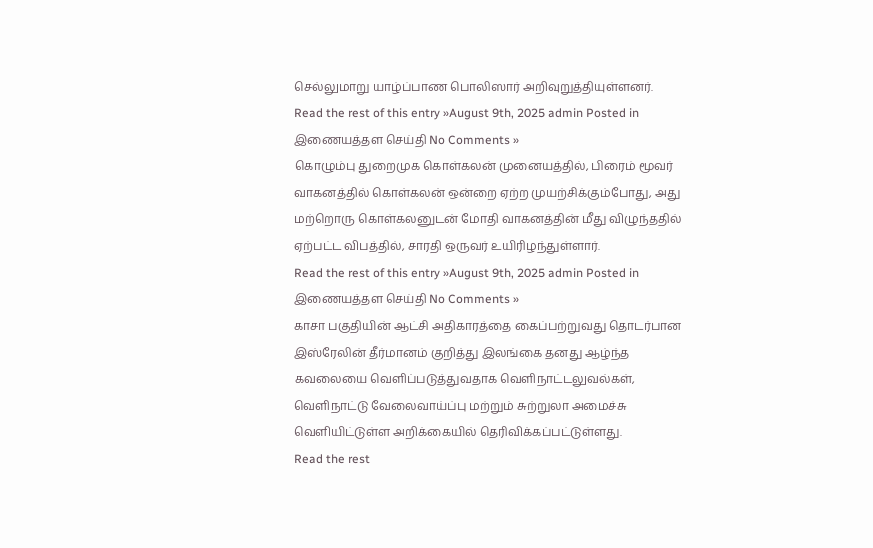செல்லுமாறு யாழ்ப்பாண பொலிஸார் அறிவுறுத்தியுள்ளனர்.
Read the rest of this entry »August 9th, 2025 admin Posted in இணையத்தள செய்தி No Comments »
கொழும்பு துறைமுக கொள்கலன் முனையத்தில், பிரைம் மூவர் வாகனத்தில் கொள்கலன் ஒன்றை ஏற்ற முயற்சிக்கும்போது, அது மற்றொரு கொள்கலனுடன் மோதி வாகனத்தின் மீது விழுந்ததில் ஏற்பட்ட விபத்தில், சாரதி ஒருவர் உயிரிழந்துள்ளார்.
Read the rest of this entry »August 9th, 2025 admin Posted in இணையத்தள செய்தி No Comments »
காசா பகுதியின் ஆட்சி அதிகாரத்தை கைப்பற்றுவது தொடர்பான இஸ்ரேலின் தீர்மானம் குறித்து இலங்கை தனது ஆழ்ந்த கவலையை வெளிப்படுத்துவதாக வெளிநாட்டலுவல்கள், வெளிநாட்டு வேலைவாய்ப்பு மற்றும் சுற்றுலா அமைச்சு வௌியிட்டுள்ள அறிக்கையில் தெரிவிக்கப்பட்டுள்ளது.
Read the rest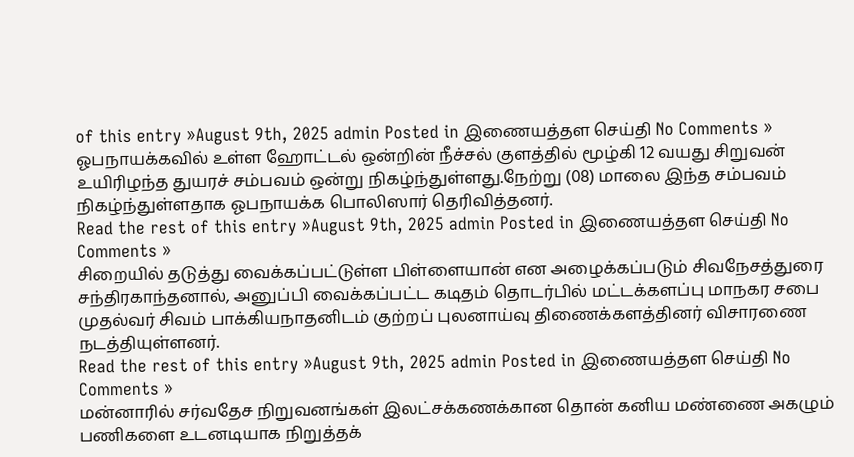of this entry »August 9th, 2025 admin Posted in இணையத்தள செய்தி No Comments »
ஓபநாயக்கவில் உள்ள ஹோட்டல் ஒன்றின் நீச்சல் குளத்தில் மூழ்கி 12 வயது சிறுவன் உயிரிழந்த துயரச் சம்பவம் ஒன்று நிகழ்ந்துள்ளது.நேற்று (08) மாலை இந்த சம்பவம் நிகழ்ந்துள்ளதாக ஓபநாயக்க பொலிஸார் தெரிவித்தனர்.
Read the rest of this entry »August 9th, 2025 admin Posted in இணையத்தள செய்தி No Comments »
சிறையில் தடுத்து வைக்கப்பட்டுள்ள பிள்ளையான் என அழைக்கப்படும் சிவநேசத்துரை சந்திரகாந்தனால், அனுப்பி வைக்கப்பட்ட கடிதம் தொடர்பில் மட்டக்களப்பு மாநகர சபை முதல்வர் சிவம் பாக்கியநாதனிடம் குற்றப் புலனாய்வு திணைக்களத்தினர் விசாரணை நடத்தியுள்ளனர்.
Read the rest of this entry »August 9th, 2025 admin Posted in இணையத்தள செய்தி No Comments »
மன்னாரில் சர்வதேச நிறுவனங்கள் இலட்சக்கணக்கான தொன் கனிய மண்ணை அகழும் பணிகளை உடனடியாக நிறுத்தக்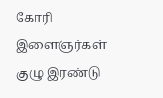கோரி இளைஞர்கள் குழு இரண்டு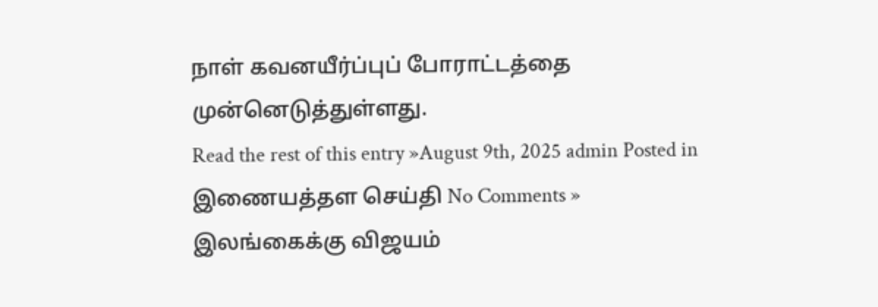நாள் கவனயீர்ப்புப் போராட்டத்தை முன்னெடுத்துள்ளது.
Read the rest of this entry »August 9th, 2025 admin Posted in இணையத்தள செய்தி No Comments »
இலங்கைக்கு விஜயம்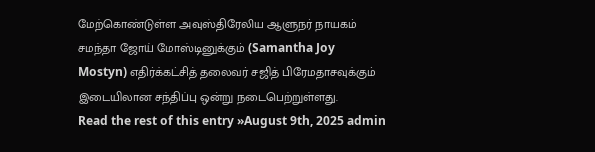மேற்கொண்டுள்ள அவுஸ்திரேலிய ஆளுநர் நாயகம் சமந்தா ஜோய் மோஸ்டினுக்கும் (Samantha Joy Mostyn) எதிர்க்கட்சித் தலைவர் சஜித் பிரேமதாசவுக்கும் இடையிலான சந்திப்பு ஒன்று நடைபெற்றுள்ளது.
Read the rest of this entry »August 9th, 2025 admin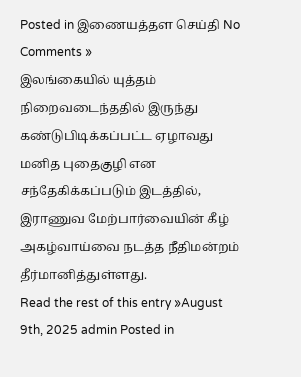Posted in இணையத்தள செய்தி No Comments »
இலங்கையில் யுத்தம் நிறைவடைந்ததில் இருந்து கண்டுபிடிக்கப்பட்ட ஏழாவது மனித புதைகுழி என சந்தேகிக்கப்படும் இடத்தில், இராணுவ மேற்பார்வையின் கீழ் அகழ்வாய்வை நடத்த நீதிமன்றம் தீர்மானித்துள்ளது.
Read the rest of this entry »August 9th, 2025 admin Posted in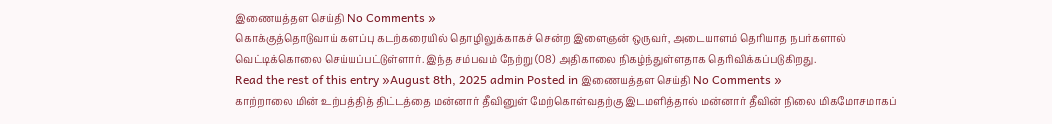இணையத்தள செய்தி No Comments »
கொக்குத்தொடுவாய் களப்பு கடற்கரையில் தொழிலுக்காகச் சென்ற இளைஞன் ஒருவர், அடையாளம் தெரியாத நபர்களால் வெட்டிக்கொலை செய்யப்பட்டுள்ளார். இந்த சம்பவம் நேற்று (08) அதிகாலை நிகழ்ந்துள்ளதாக தெரிவிக்கப்படுகிறது.
Read the rest of this entry »August 8th, 2025 admin Posted in இணையத்தள செய்தி No Comments »
காற்றாலை மின் உற்பத்தித் திட்டத்தை மன்னார் தீவினுள் மேற்கொள்வதற்கு இடமளித்தால் மன்னார் தீவின் நிலை மிகமோசமாகப்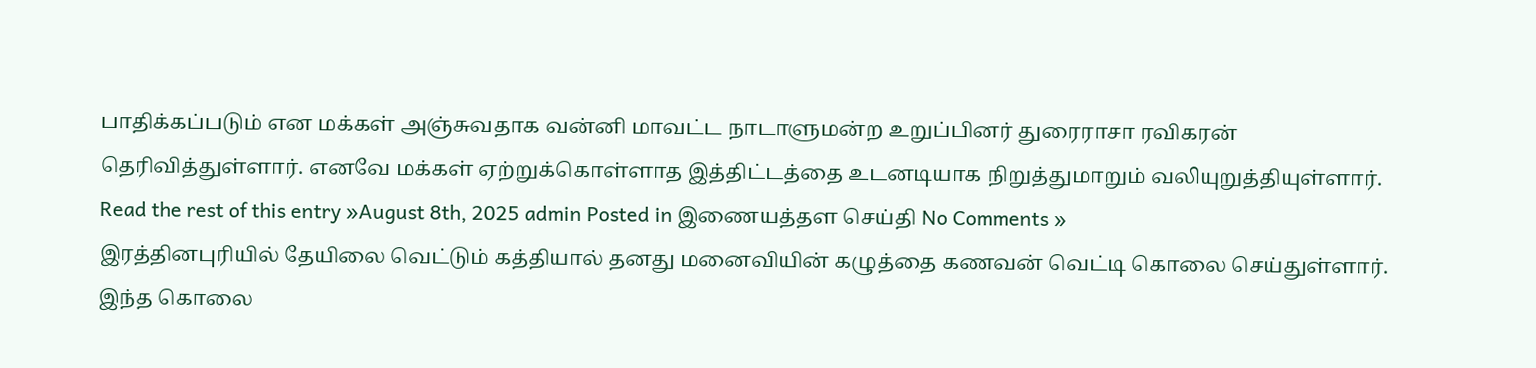பாதிக்கப்படும் என மக்கள் அஞ்சுவதாக வன்னி மாவட்ட நாடாளுமன்ற உறுப்பினர் துரைராசா ரவிகரன் தெரிவித்துள்ளார். எனவே மக்கள் ஏற்றுக்கொள்ளாத இத்திட்டத்தை உடனடியாக நிறுத்துமாறும் வலியுறுத்தியுள்ளார்.
Read the rest of this entry »August 8th, 2025 admin Posted in இணையத்தள செய்தி No Comments »
இரத்தினபுரியில் தேயிலை வெட்டும் கத்தியால் தனது மனைவியின் கழுத்தை கணவன் வெட்டி கொலை செய்துள்ளார். இந்த கொலை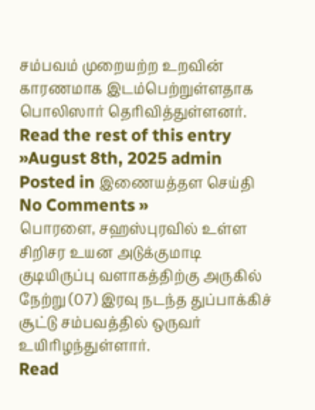சம்பவம் முறையற்ற உறவின் காரணமாக இடம்பெற்றுள்ளதாக பொலிஸார் தெரிவித்துள்ளனர்.
Read the rest of this entry »August 8th, 2025 admin Posted in இணையத்தள செய்தி No Comments »
பொரளை, சஹஸ்புரவில் உள்ள சிறிசர உயன அடுக்குமாடி குடியிருப்பு வளாகத்திற்கு அருகில் நேற்று (07) இரவு நடந்த துப்பாக்கிச் சூட்டு சம்பவத்தில் ஒருவர் உயிரிழந்துள்ளார்.
Read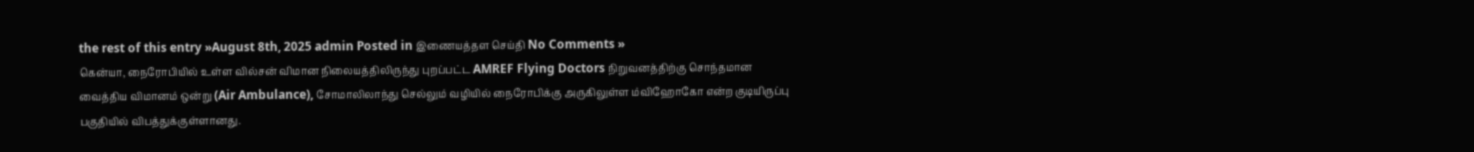the rest of this entry »August 8th, 2025 admin Posted in இணையத்தள செய்தி No Comments »
கென்யா, நைரோபியில் உள்ள வில்சன் விமான நிலையத்திலிருந்து புறப்பட்ட AMREF Flying Doctors நிறுவனத்திற்கு சொந்தமான வைத்திய விமானம் ஒன்று (Air Ambulance), சோமாலிலாந்து செல்லும் வழியில் நைரோபிக்கு அருகிலுள்ள ம்விஹோகோ என்ற குடியிருப்பு பகுதியில் விபத்துக்குள்ளானது.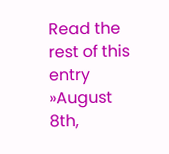Read the rest of this entry »August 8th,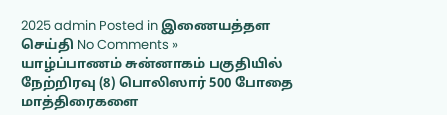2025 admin Posted in இணையத்தள செய்தி No Comments »
யாழ்ப்பாணம் சுன்னாகம் பகுதியில் நேற்றிரவு (8) பொலிஸார் 500 போதை மாத்திரைகளை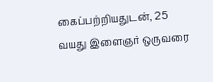கைப்பற்றியதுடன், 25 வயது இளைஞர் ஒருவரை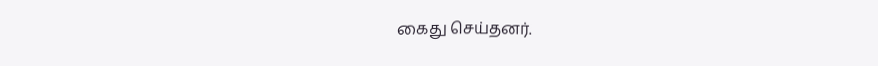கைது செய்தனர்.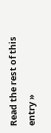Read the rest of this entry »